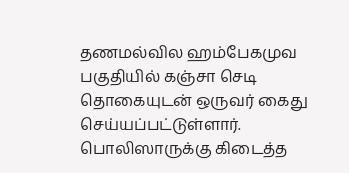தணமல்வில ஹம்பேகமுவ பகுதியில் கஞ்சா செடி தொகையுடன் ஒருவர் கைது செய்யப்பட்டுள்ளார்.
பொலிஸாருக்கு கிடைத்த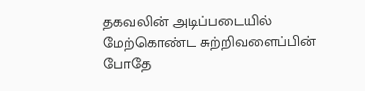தகவலின் அடிப்படையில் மேற்கொண்ட சுற்றிவளைப்பின் போதே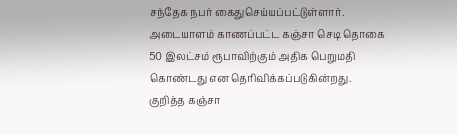சந்தேக நபர் கைதுசெய்யப்பட்டுள்ளார்.
அடையாளம் காணப்பட்ட கஞ்சா செடி தொகை 50 இலட்சம் ரூபாவிற்கும் அதிக பெறுமதி கொண்டது என தெரிவிக்கப்படுகின்றது.
குறித்த கஞ்சா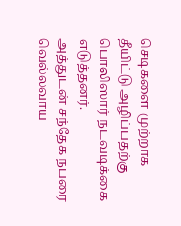செடிகளை முற்றாக தீயிட்டு அழிப்பதற்கு பொலிஸார் நடவடிக்கை எடுத்தனர்.
அத்துடன் சந்தேக நபரை வெல்லவாய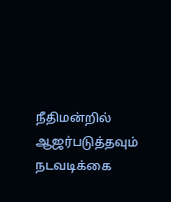நீதிமன்றில் ஆஜர்படுத்தவும் நடவடிக்கை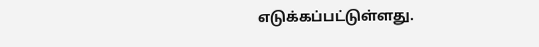எடுக்கப்பட்டுள்ளது.